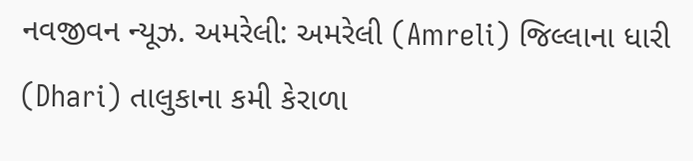નવજીવન ન્યૂઝ. અમરેલી: અમરેલી (Amreli) જિલ્લાના ધારી (Dhari) તાલુકાના કમી કેરાળા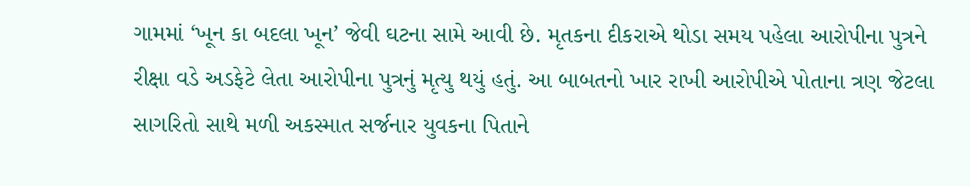ગામમાં ‘ખૂન કા બદલા ખૂન’ જેવી ઘટના સામે આવી છે. મૃતકના દીકરાએ થોડા સમય પહેલા આરોપીના પુત્રને રીક્ષા વડે અડફેટે લેતા આરોપીના પુત્રનું મૃત્યુ થયું હતું. આ બાબતનો ખાર રાખી આરોપીએ પોતાના ત્રણ જેટલા સાગરિતો સાથે મળી અકસ્માત સર્જનાર યુવકના પિતાને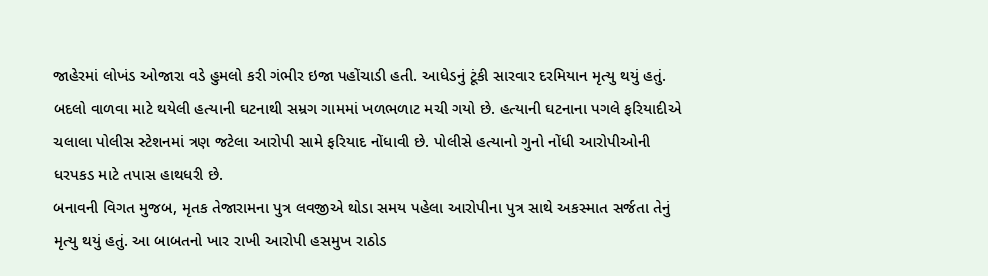જાહેરમાં લોખંડ ઓજારા વડે હુમલો કરી ગંભીર ઇજા પહોંચાડી હતી. આધેડનું ટૂંકી સારવાર દરમિયાન મૃત્યુ થયું હતું. બદલો વાળવા માટે થયેલી હત્યાની ઘટનાથી સમ્રગ ગામમાં ખળભળાટ મચી ગયો છે. હત્યાની ઘટનાના પગલે ફરિયાદીએ ચલાલા પોલીસ સ્ટેશનમાં ત્રણ જટેલા આરોપી સામે ફરિયાદ નોંધાવી છે. પોલીસે હત્યાનો ગુનો નોંધી આરોપીઓની ધરપકડ માટે તપાસ હાથધરી છે.
બનાવની વિગત મુજબ, મૃતક તેજારામના પુત્ર લવજીએ થોડા સમય પહેલા આરોપીના પુત્ર સાથે અકસ્માત સર્જતા તેનું મૃત્યુ થયું હતું. આ બાબતનો ખાર રાખી આરોપી હસમુખ રાઠોડ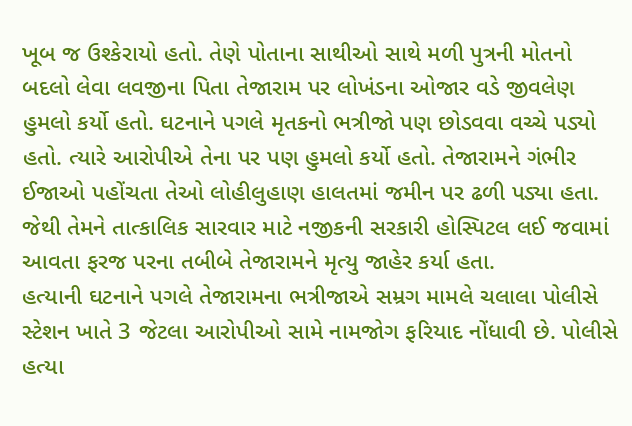ખૂબ જ ઉશ્કેરાયો હતો. તેણે પોતાના સાથીઓ સાથે મળી પુત્રની મોતનો બદલો લેવા લવજીના પિતા તેજારામ પર લોખંડના ઓજાર વડે જીવલેણ હુમલો કર્યો હતો. ઘટનાને પગલે મૃતકનો ભત્રીજો પણ છોડવવા વચ્ચે પડ્યો હતો. ત્યારે આરોપીએ તેના પર પણ હુમલો કર્યો હતો. તેજારામને ગંભીર ઈજાઓ પહોંચતા તેઓ લોહીલુહાણ હાલતમાં જમીન પર ઢળી પડ્યા હતા. જેથી તેમને તાત્કાલિક સારવાર માટે નજીકની સરકારી હોસ્પિટલ લઈ જવામાં આવતા ફરજ પરના તબીબે તેજારામને મૃત્યુ જાહેર કર્યા હતા.
હત્યાની ઘટનાને પગલે તેજારામના ભત્રીજાએ સમ્રગ મામલે ચલાલા પોલીસે સ્ટેશન ખાતે 3 જેટલા આરોપીઓ સામે નામજોગ ફરિયાદ નોંધાવી છે. પોલીસે હત્યા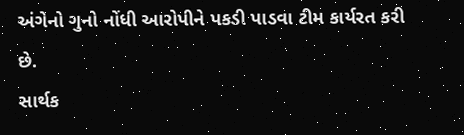અંગેનો ગુનો નોંધી આરોપીને પકડી પાડવા ટીમ કાર્યરત કરી છે.
સાર્થક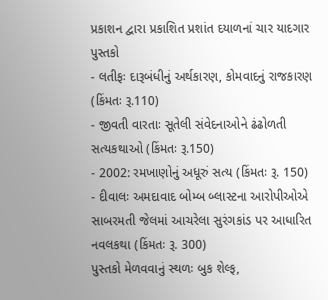પ્રકાશન દ્વારા પ્રકાશિત પ્રશાંત દયાળનાં ચાર યાદગાર પુસ્તકો
- લતીફઃ દારૂબંધીનું અર્થકારણ, કોમવાદનું રાજકારણ (કિંમતઃ રૂ.110)
- જીવતી વારતાઃ સૂતેલી સંવેદનાઓને ઢંઢોળતી સત્યકથાઓ (કિંમતઃ રૂ.150)
- 2002: રમખાણોનું અધૂરું સત્ય (કિંમતઃ રૂ. 150)
- દીવાલઃ અમદાવાદ બોમ્બ બ્લાસ્ટના આરોપીઓએ સાબરમતી જેલમાં આચરેલા સુરંગકાંડ પર આધારિત નવલકથા (કિંમતઃ રૂ. 300)
પુસ્તકો મેળવવાનું સ્થળઃ બુક શેલ્ફ,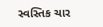સ્વસ્તિક ચાર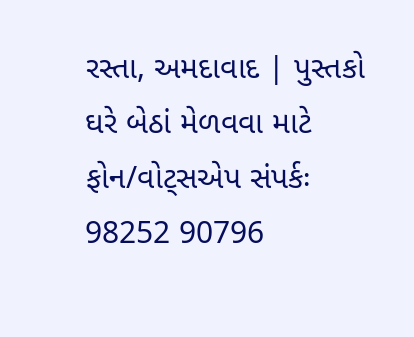રસ્તા, અમદાવાદ | પુસ્તકો ઘરે બેઠાં મેળવવા માટે ફોન/વોટ્સએપ સંપર્કઃ 98252 90796